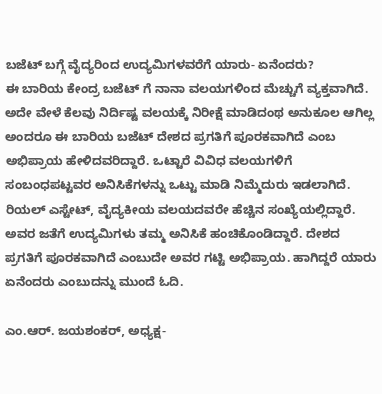ಬಜೆಟ್ ಬಗ್ಗೆ ವೈದ್ಯರಿಂದ ಉದ್ಯಮಿಗಳವರೆಗೆ ಯಾರು- ಏನೆಂದರು?
ಈ ಬಾರಿಯ ಕೇಂದ್ರ ಬಜೆಟ್ ಗೆ ನಾನಾ ವಲಯಗಳಿಂದ ಮೆಚ್ಚುಗೆ ವ್ಯಕ್ತವಾಗಿದೆ. ಅದೇ ವೇಳೆ ಕೆಲವು ನಿರ್ದಿಷ್ಟ ವಲಯಕ್ಕೆ ನಿರೀಕ್ಷೆ ಮಾಡಿದಂಥ ಅನುಕೂಲ ಆಗಿಲ್ಲ ಅಂದರೂ ಈ ಬಾರಿಯ ಬಜೆಟ್ ದೇಶದ ಪ್ರಗತಿಗೆ ಪೂರಕವಾಗಿದೆ ಎಂಬ ಅಭಿಪ್ರಾಯ ಹೇಳಿದವರಿದ್ದಾರೆ. ಒಟ್ಟಾರೆ ವಿವಿಧ ವಲಯಗಳಿಗೆ ಸಂಬಂಧಪಟ್ಟವರ ಅನಿಸಿಕೆಗಳನ್ನು ಒಟ್ಟು ಮಾಡಿ ನಿಮ್ಮೆದುರು ಇಡಲಾಗಿದೆ.
ರಿಯಲ್ ಎಸ್ಟೇಟ್, ವೈದ್ಯಕೀಯ ವಲಯದವರೇ ಹೆಚ್ಚಿನ ಸಂಖ್ಯೆಯಲ್ಲಿದ್ದಾರೆ. ಅವರ ಜತೆಗೆ ಉದ್ಯಮಿಗಳು ತಮ್ಮ ಅನಿಸಿಕೆ ಹಂಚಿಕೊಂಡಿದ್ದಾರೆ. ದೇಶದ ಪ್ರಗತಿಗೆ ಪೂರಕವಾಗಿದೆ ಎಂಬುದೇ ಅವರ ಗಟ್ಟಿ ಅಭಿಪ್ರಾಯ. ಹಾಗಿದ್ದರೆ ಯಾರು ಏನೆಂದರು ಎಂಬುದನ್ನು ಮುಂದೆ ಓದಿ.

ಎಂ.ಆರ್. ಜಯಶಂಕರ್, ಅಧ್ಯಕ್ಷ-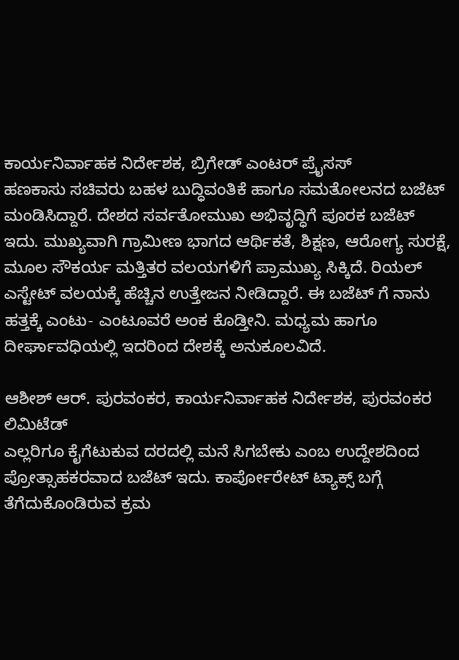ಕಾರ್ಯನಿರ್ವಾಹಕ ನಿರ್ದೇಶಕ, ಬ್ರಿಗೇಡ್ ಎಂಟರ್ ಪ್ರೈಸಸ್
ಹಣಕಾಸು ಸಚಿವರು ಬಹಳ ಬುದ್ಧಿವಂತಿಕೆ ಹಾಗೂ ಸಮತೋಲನದ ಬಜೆಟ್ ಮಂಡಿಸಿದ್ದಾರೆ. ದೇಶದ ಸರ್ವತೋಮುಖ ಅಭಿವೃದ್ಧಿಗೆ ಪೂರಕ ಬಜೆಟ್ ಇದು. ಮುಖ್ಯವಾಗಿ ಗ್ರಾಮೀಣ ಭಾಗದ ಆರ್ಥಿಕತೆ, ಶಿಕ್ಷಣ, ಆರೋಗ್ಯ ಸುರಕ್ಷೆ, ಮೂಲ ಸೌಕರ್ಯ ಮತ್ತಿತರ ವಲಯಗಳಿಗೆ ಪ್ರಾಮುಖ್ಯ ಸಿಕ್ಕಿದೆ. ರಿಯಲ್ ಎಸ್ಟೇಟ್ ವಲಯಕ್ಕೆ ಹೆಚ್ಚಿನ ಉತ್ತೇಜನ ನೀಡಿದ್ದಾರೆ. ಈ ಬಜೆಟ್ ಗೆ ನಾನು ಹತ್ತಕ್ಕೆ ಎಂಟು- ಎಂಟೂವರೆ ಅಂಕ ಕೊಡ್ತೀನಿ. ಮಧ್ಯಮ ಹಾಗೂ ದೀರ್ಘಾವಧಿಯಲ್ಲಿ ಇದರಿಂದ ದೇಶಕ್ಕೆ ಅನುಕೂಲವಿದೆ.

ಆಶೀಶ್ ಆರ್. ಪುರವಂಕರ, ಕಾರ್ಯನಿರ್ವಾಹಕ ನಿರ್ದೇಶಕ, ಪುರವಂಕರ ಲಿಮಿಟೆಡ್
ಎಲ್ಲರಿಗೂ ಕೈಗೆಟುಕುವ ದರದಲ್ಲಿ ಮನೆ ಸಿಗಬೇಕು ಎಂಬ ಉದ್ದೇಶದಿಂದ ಪ್ರೋತ್ಸಾಹಕರವಾದ ಬಜೆಟ್ ಇದು. ಕಾರ್ಪೋರೇಟ್ ಟ್ಯಾಕ್ಸ್ ಬಗ್ಗೆ ತೆಗೆದುಕೊಂಡಿರುವ ಕ್ರಮ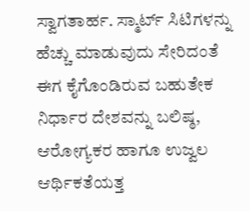ಸ್ವಾಗತಾರ್ಹ. ಸ್ಮಾರ್ಟ್ ಸಿಟಿಗಳನ್ನು ಹೆಚ್ಚು ಮಾಡುವುದು ಸೇರಿದಂತೆ ಈಗ ಕೈಗೊಂಡಿರುವ ಬಹುತೇಕ ನಿರ್ಧಾರ ದೇಶವನ್ನು ಬಲಿಷ್ಠ, ಆರೋಗ್ಯಕರ ಹಾಗೂ ಉಜ್ವಲ ಆರ್ಥಿಕತೆಯತ್ತ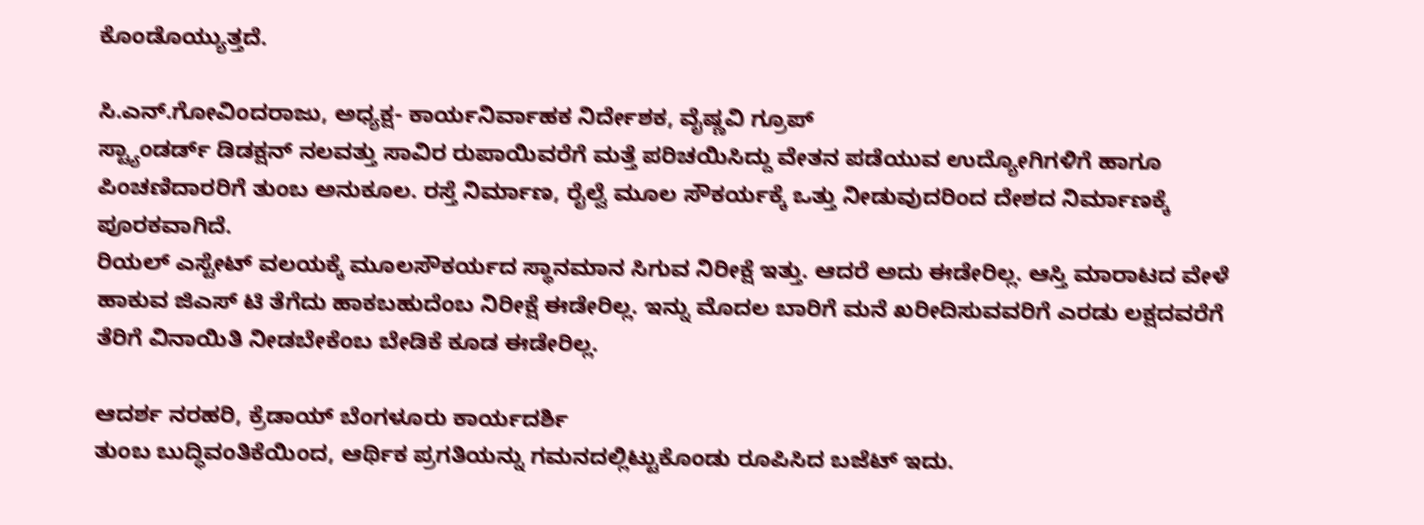ಕೊಂಡೊಯ್ಯುತ್ತದೆ.

ಸಿ.ಎನ್.ಗೋವಿಂದರಾಜು, ಅಧ್ಯಕ್ಷ- ಕಾರ್ಯನಿರ್ವಾಹಕ ನಿರ್ದೇಶಕ, ವೈಷ್ಣವಿ ಗ್ರೂಪ್
ಸ್ಟ್ಯಾಂಡರ್ಡ್ ಡಿಡಕ್ಷನ್ ನಲವತ್ತು ಸಾವಿರ ರುಪಾಯಿವರೆಗೆ ಮತ್ತೆ ಪರಿಚಯಿಸಿದ್ದು ವೇತನ ಪಡೆಯುವ ಉದ್ಯೋಗಿಗಳಿಗೆ ಹಾಗೂ ಪಿಂಚಣಿದಾರರಿಗೆ ತುಂಬ ಅನುಕೂಲ. ರಸ್ತೆ ನಿರ್ಮಾಣ, ರೈಲ್ವೆ ಮೂಲ ಸೌಕರ್ಯಕ್ಕೆ ಒತ್ತು ನೀಡುವುದರಿಂದ ದೇಶದ ನಿರ್ಮಾಣಕ್ಕೆ ಪೂರಕವಾಗಿದೆ.
ರಿಯಲ್ ಎಸ್ಟೇಟ್ ವಲಯಕ್ಕೆ ಮೂಲಸೌಕರ್ಯದ ಸ್ಥಾನಮಾನ ಸಿಗುವ ನಿರೀಕ್ಷೆ ಇತ್ತು. ಆದರೆ ಅದು ಈಡೇರಿಲ್ಲ. ಆಸ್ತಿ ಮಾರಾಟದ ವೇಳೆ ಹಾಕುವ ಜಿಎಸ್ ಟಿ ತೆಗೆದು ಹಾಕಬಹುದೆಂಬ ನಿರೀಕ್ಷೆ ಈಡೇರಿಲ್ಲ. ಇನ್ನು ಮೊದಲ ಬಾರಿಗೆ ಮನೆ ಖರೀದಿಸುವವರಿಗೆ ಎರಡು ಲಕ್ಷದವರೆಗೆ ತೆರಿಗೆ ವಿನಾಯಿತಿ ನೀಡಬೇಕೆಂಬ ಬೇಡಿಕೆ ಕೂಡ ಈಡೇರಿಲ್ಲ.

ಆದರ್ಶ ನರಹರಿ, ಕ್ರೆಡಾಯ್ ಬೆಂಗಳೂರು ಕಾರ್ಯದರ್ಶಿ
ತುಂಬ ಬುದ್ಧಿವಂತಿಕೆಯಿಂದ, ಆರ್ಥಿಕ ಪ್ರಗತಿಯನ್ನು ಗಮನದಲ್ಲಿಟ್ಟುಕೊಂಡು ರೂಪಿಸಿದ ಬಜೆಟ್ ಇದು.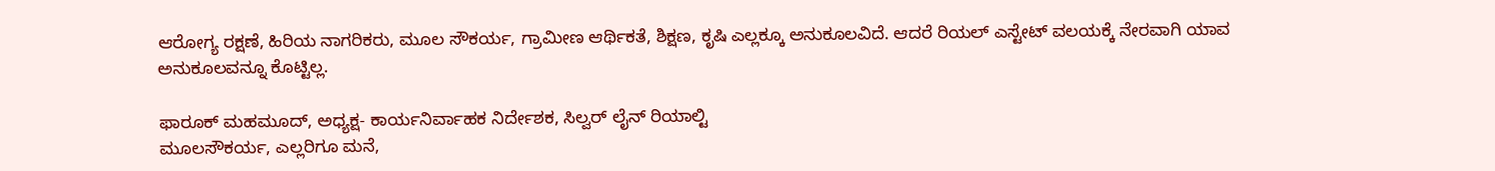ಆರೋಗ್ಯ ರಕ್ಷಣೆ, ಹಿರಿಯ ನಾಗರಿಕರು, ಮೂಲ ಸೌಕರ್ಯ, ಗ್ರಾಮೀಣ ಆರ್ಥಿಕತೆ, ಶಿಕ್ಷಣ, ಕೃಷಿ ಎಲ್ಲಕ್ಕೂ ಅನುಕೂಲವಿದೆ. ಆದರೆ ರಿಯಲ್ ಎಸ್ಟೇಟ್ ವಲಯಕ್ಕೆ ನೇರವಾಗಿ ಯಾವ ಅನುಕೂಲವನ್ನೂ ಕೊಟ್ಟಿಲ್ಲ.

ಫಾರೂಕ್ ಮಹಮೂದ್, ಅಧ್ಯಕ್ಷ- ಕಾರ್ಯನಿರ್ವಾಹಕ ನಿರ್ದೇಶಕ, ಸಿಲ್ವರ್ ಲೈನ್ ರಿಯಾಲ್ಟಿ
ಮೂಲಸೌಕರ್ಯ, ಎಲ್ಲರಿಗೂ ಮನೆ,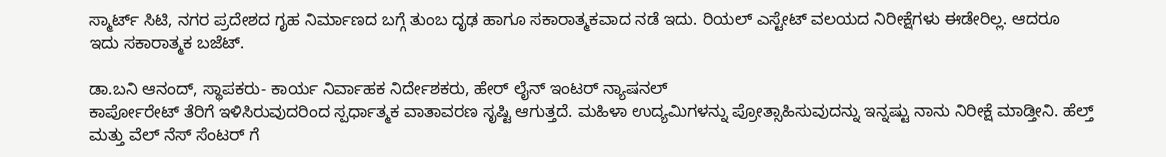ಸ್ಮಾರ್ಟ್ ಸಿಟಿ, ನಗರ ಪ್ರದೇಶದ ಗೃಹ ನಿರ್ಮಾಣದ ಬಗ್ಗೆ ತುಂಬ ದೃಢ ಹಾಗೂ ಸಕಾರಾತ್ಮಕವಾದ ನಡೆ ಇದು. ರಿಯಲ್ ಎಸ್ಟೇಟ್ ವಲಯದ ನಿರೀಕ್ಷೆಗಳು ಈಡೇರಿಲ್ಲ. ಆದರೂ ಇದು ಸಕಾರಾತ್ಮಕ ಬಜೆಟ್.

ಡಾ.ಬನಿ ಆನಂದ್, ಸ್ಥಾಪಕರು- ಕಾರ್ಯ ನಿರ್ವಾಹಕ ನಿರ್ದೇಶಕರು, ಹೇರ್ ಲೈನ್ ಇಂಟರ್ ನ್ಯಾಷನಲ್
ಕಾರ್ಪೋರೇಟ್ ತೆರಿಗೆ ಇಳಿಸಿರುವುದರಿಂದ ಸ್ಪರ್ಧಾತ್ಮಕ ವಾತಾವರಣ ಸೃಷ್ಟಿ ಆಗುತ್ತದೆ. ಮಹಿಳಾ ಉದ್ಯಮಿಗಳನ್ನು ಪ್ರೋತ್ಸಾಹಿಸುವುದನ್ನು ಇನ್ನಷ್ಟು ನಾನು ನಿರೀಕ್ಷೆ ಮಾಡ್ತೀನಿ. ಹೆಲ್ತ್ ಮತ್ತು ವೆಲ್ ನೆಸ್ ಸೆಂಟರ್ ಗೆ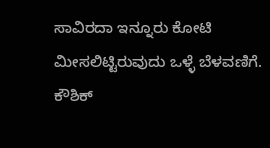ಸಾವಿರದಾ ಇನ್ನೂರು ಕೋಟಿ ಮೀಸಲಿಟ್ಟಿರುವುದು ಒಳ್ಳೆ ಬೆಳವಣಿಗೆ.
ಕೌಶಿಕ್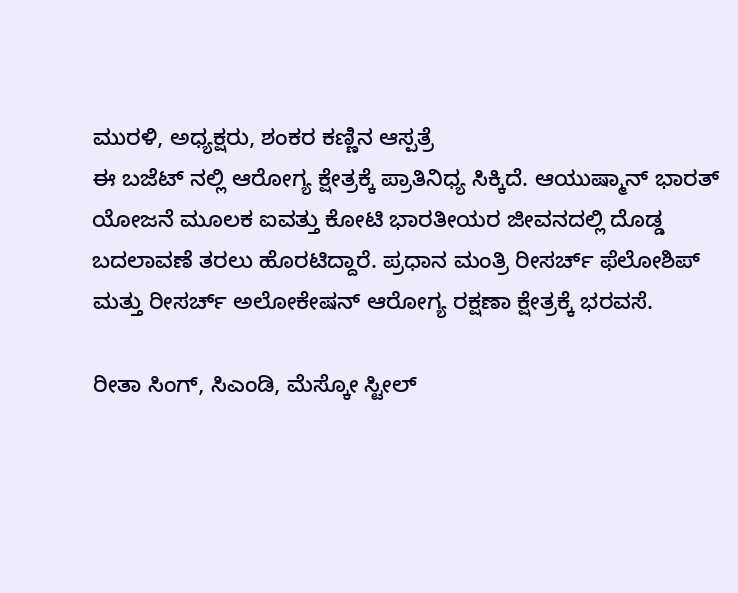ಮುರಳಿ, ಅಧ್ಯಕ್ಷರು, ಶಂಕರ ಕಣ್ಣಿನ ಆಸ್ಪತ್ರೆ
ಈ ಬಜೆಟ್ ನಲ್ಲಿ ಆರೋಗ್ಯ ಕ್ಷೇತ್ರಕ್ಕೆ ಪ್ರಾತಿನಿಧ್ಯ ಸಿಕ್ಕಿದೆ. ಆಯುಷ್ಮಾನ್ ಭಾರತ್ ಯೋಜನೆ ಮೂಲಕ ಐವತ್ತು ಕೋಟಿ ಭಾರತೀಯರ ಜೀವನದಲ್ಲಿ ದೊಡ್ಡ ಬದಲಾವಣೆ ತರಲು ಹೊರಟಿದ್ದಾರೆ. ಪ್ರಧಾನ ಮಂತ್ರಿ ರೀಸರ್ಚ್ ಫೆಲೋಶಿಪ್ ಮತ್ತು ರೀಸರ್ಚ್ ಅಲೋಕೇಷನ್ ಆರೋಗ್ಯ ರಕ್ಷಣಾ ಕ್ಷೇತ್ರಕ್ಕೆ ಭರವಸೆ.

ರೀತಾ ಸಿಂಗ್, ಸಿಎಂಡಿ, ಮೆಸ್ಕೋ ಸ್ಟೀಲ್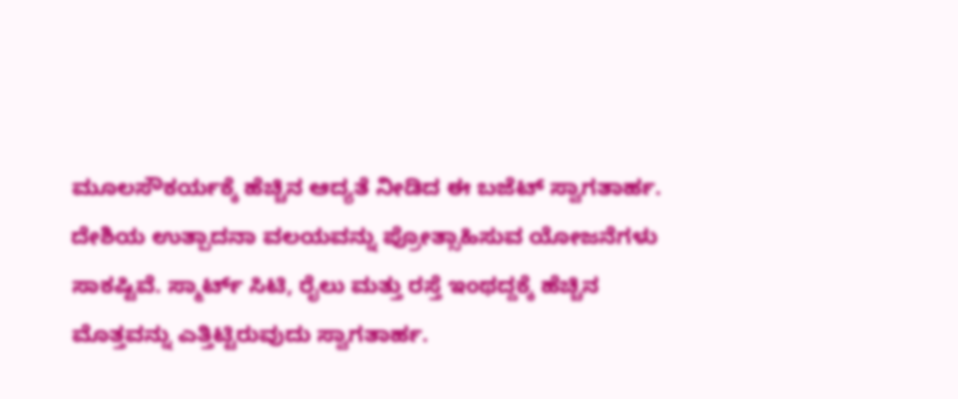ಮೂಲಸೌಕರ್ಯಕ್ಕೆ ಹೆಚ್ಚಿನ ಆದ್ಯತೆ ನೀಡಿದ ಈ ಬಜೆಟ್ ಸ್ವಾಗತಾರ್ಹ. ದೇಶಿಯ ಉತ್ಪಾದನಾ ವಲಯವನ್ನು ಪ್ರೋತ್ಸಾಹಿಸುವ ಯೋಜನೆಗಳು ಸಾಕಷ್ಟಿವೆ. ಸ್ಮಾರ್ಟ್ ಸಿಟಿ, ರೈಲು ಮತ್ತು ರಸ್ತೆ ಇಂಥದ್ದಕ್ಕೆ ಹೆಚ್ಚಿನ ಮೊತ್ತವನ್ನು ಎತ್ತಿಟ್ಟಿರುವುದು ಸ್ವಾಗತಾರ್ಹ.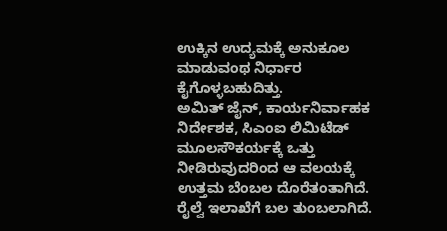ಉಕ್ಕಿನ ಉದ್ಯಮಕ್ಕೆ ಅನುಕೂಲ ಮಾಡುವಂಥ ನಿರ್ಧಾರ ಕೈಗೊಳ್ಳಬಹುದಿತ್ತು.
ಅಮಿತ್ ಜೈನ್, ಕಾರ್ಯನಿರ್ವಾಹಕ ನಿರ್ದೇಶಕ, ಸಿಎಂಐ ಲಿಮಿಟೆಡ್
ಮೂಲಸೌಕರ್ಯಕ್ಕೆ ಒತ್ತು ನೀಡಿರುವುದರಿಂದ ಆ ವಲಯಕ್ಕೆ ಉತ್ತಮ ಬೆಂಬಲ ದೊರೆತಂತಾಗಿದೆ. ರೈಲ್ವೆ ಇಲಾಖೆಗೆ ಬಲ ತುಂಬಲಾಗಿದೆ.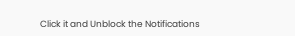Click it and Unblock the Notifications